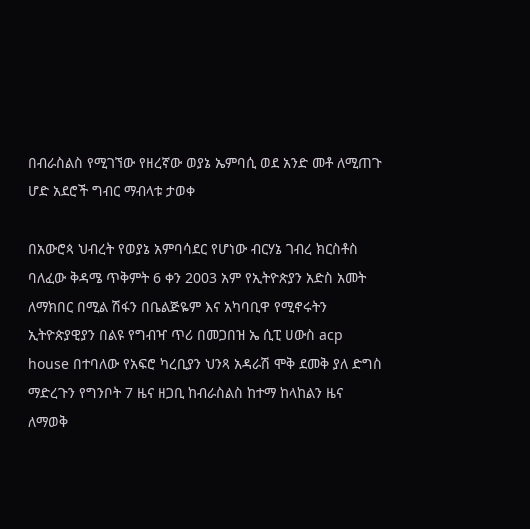በብራስልስ የሚገኘው የዘረኛው ወያኔ ኤምባሲ ወደ አንድ መቶ ለሚጠጉ ሆድ አደሮች ግብር ማብላቱ ታወቀ

በአውሮጳ ህብረት የወያኔ አምባሳደር የሆነው ብርሃኔ ገብረ ክርስቶስ ባለፈው ቅዳሜ ጥቅምት 6 ቀን 2003 አም የኢትዮጵያን አድስ አመት ለማክበር በሚል ሽፋን በቤልጅዬም እና አካባቢዋ የሚኖሩትን ኢትዮጵያዊያን በልዩ የግብዣ ጥሪ በመጋበዝ ኤ ሲፒ ሀውስ acp house በተባለው የአፍሮ ካረቢያን ህንጻ አዳራሽ ሞቅ ደመቅ ያለ ድግስ ማድረጉን የግንቦት 7 ዜና ዘጋቢ ከብራስልስ ከተማ ከላከልን ዜና ለማወቅ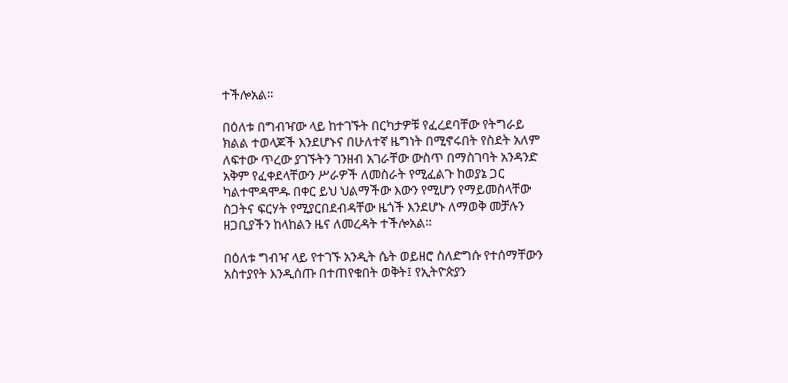ተችሎአል።

በዕለቱ በግብዣው ላይ ከተገኙት በርካታዎቹ የፈረደባቸው የትግራይ ክልል ተወላጆች እንደሆኑና በሁለተኛ ዜግነት በሚኖሩበት የስደት አለም ለፍተው ጥረው ያገኙትን ገንዘብ አገራቸው ውስጥ በማስገባት አንዳንድ አቅም የፈቀደላቸውን ሥራዎች ለመስራት የሚፈልጉ ከወያኔ ጋር ካልተሞዳሞዱ በቀር ይህ ህልማችው እውን የሚሆን የማይመስላቸው ስጋትና ፍርሃት የሚያርበደብዳቸው ዜጎች እንደሆኑ ለማወቅ መቻሉን ዘጋቢያችን ከላከልን ዜና ለመረዳት ተችሎአል።

በዕለቱ ግብዣ ላይ የተገኙ አንዲት ሴት ወይዘሮ ስለድግሱ የተሰማቸውን አስተያየት እንዲሰጡ በተጠየቁበት ወቅት፤ የኢትዮጵያን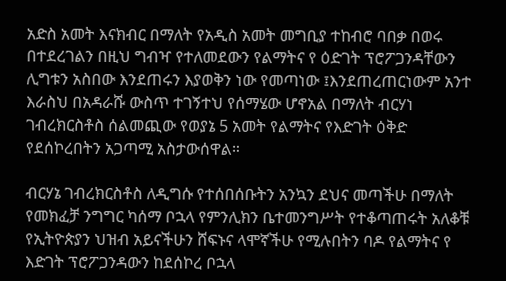አድስ አመት እናክብር በማለት የአዲስ አመት መግቢያ ተከብሮ ባበቃ በወሩ በተደረገልን በዚህ ግብዣ የተለመደውን የልማትና የ ዕድገት ፕሮፖጋንዳቸውን ሊግቱን አስበው እንደጠሩን እያወቅን ነው የመጣነው ፤እንደጠረጠርነውም አንተ እራስህ በአዳራሹ ውስጥ ተገኝተህ የሰማሄው ሆኖአል በማለት ብርሃነ ገብረክርስቶስ ሰልመጪው የወያኔ 5 አመት የልማትና የእድገት ዕቅድ የደሰኮረበትን አጋጣሚ አስታውሰዋል።

ብርሃኔ ገብረክርስቶስ ለዲግሱ የተሰበሰቡትን አንኳን ደህና መጣችሁ በማለት የመክፈቻ ንግግር ካሰማ ቦኋላ የምንሊክን ቤተመንግሥት የተቆጣጠሩት አለቆቹ የኢትዮጵያን ህዝብ አይናችሁን ሸፍኑና ላሞኛችሁ የሚሉበትን ባዶ የልማትና የ እድገት ፕሮፖጋንዳውን ከደሰኮረ ቦኋላ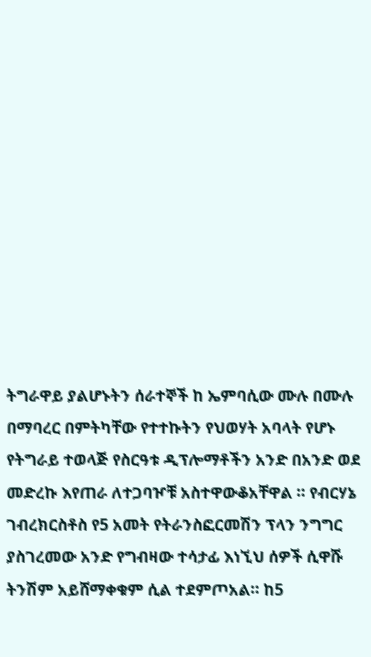ትግራዋይ ያልሆኑትን ሰራተኞች ከ ኤምባሲው ሙሉ በሙሉ በማባረር በምትካቸው የተተኩትን የህወሃት አባላት የሆኑ የትግራይ ተወላጅ የስርዓቱ ዲፕሎማቶችን አንድ በአንድ ወደ መድረኩ እየጠራ ለተጋባዦቹ አስተዋውቆአቸዋል ። የብርሃኔ ገብረክርስቶስ የ5 አመት የትራንስፎርመሽን ፕላን ንግግር ያስገረመው አንድ የግብዛው ተሳታፊ እነኚህ ሰዎች ሲዋሹ ትንሽም አይሸማቀቁም ሲል ተደምጦአል። ከ5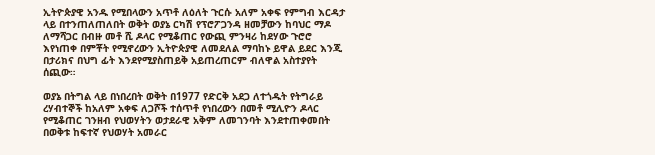ኢትዮጵያዊ አንዱ የሚበላውን አጥቶ ለዕለት ጉርሱ አለም አቀፍ የምግብ እርዳታ ላይ በተንጠለጠለበት ወቅት ወያኔ ርካሽ የፕሮፖጋንዳ ዘመቻውን ከባህር ማዶ ለማሻጋር በብዙ መቶ ሺ ዶላር የሚቆጠር የውጪ ምንዛሪ ከደሃው ጉሮሮ እየነጠቀ በምቾት የሚኖረውን ኢትዮጵያዊ ለመደለል ማባከኑ ይዋል ይደር እንጂ በታሪክና በህግ ፊት እንደየሚያስጠይቅ አይጠረጠርም ብለዋል አስተያየት ሰጪው።

ወያኔ በትግል ላይ በነበረበት ወቅት በ1977 የድርቅ አደጋ ለተጎዱት የትግራይ ረሃብተኞች ከአለም አቀፍ ለጋሾች ተሰጥቶ የነበረውን በመቶ ሚሊዮን ዶላር የሚቆጠር ገንዘብ የህወሃትን ወታደራዊ አቅም ለመገንባት እንደተጠቀመበት በወቅቱ ከፍተኛ የህወሃት አመራር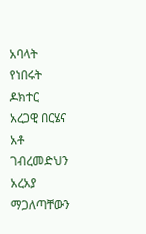አባላት የነበሩት ዶክተር አረጋዊ በርሄና አቶ ገብረመድህን አረአያ ማጋለጣቸውን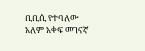ቢቢሲ የተባለው አለም አቀፍ መገናኛ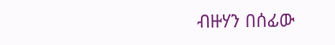ብዙሃን በሰፊው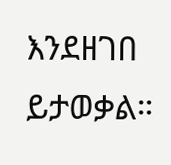እንደዘገበ ይታወቃል።